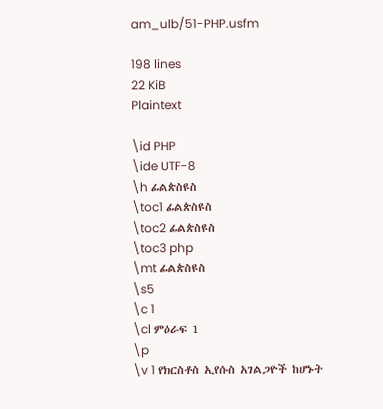am_ulb/51-PHP.usfm

198 lines
22 KiB
Plaintext

\id PHP
\ide UTF-8
\h ፊልጵስዩስ
\toc1 ፊልጵስዩስ
\toc2 ፊልጵስዩስ
\toc3 php
\mt ፊልጵስዩስ
\s5
\c 1
\cl ምዕራፍ 1
\p
\v 1 የክርስቶስ ኢየሱስ አገልጋዮች ከሆኑት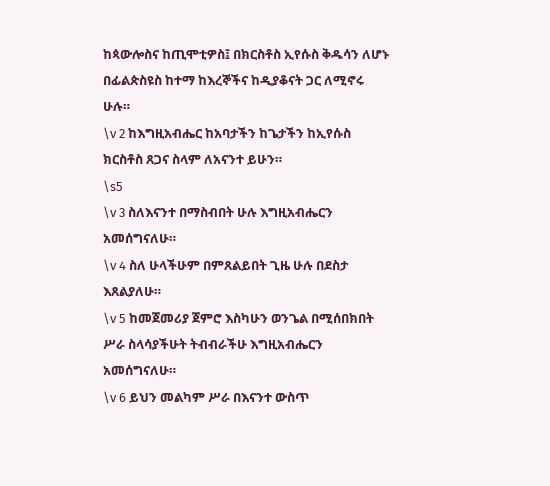ከጳውሎስና ከጢሞቲዎስ፤ በክርስቶስ ኢየሱስ ቅዱሳን ለሆኑ በፊልጵስዩስ ከተማ ከእረኞችና ከዲያቆናት ጋር ለሚኖሩ ሁሉ።
\v 2 ከእግዚአብሔር ከአባታችን ከጌታችን ከኢየሱስ ክርስቶስ ጸጋና ስላም ለአናንተ ይሁን።
\s5
\v 3 ስለእናንተ በማስብበት ሁሉ እግዚአብሔርን አመሰግናለሁ።
\v 4 ስለ ሁላችሁም በምጸልይበት ጊዜ ሁሉ በደስታ እጸልያለሁ።
\v 5 ከመጀመሪያ ጀምሮ እስካሁን ወንጌል በሚሰበክበት ሥራ ስላሳያችሁት ትብብራችሁ እግዚአብሔርን አመሰግናለሁ።
\v 6 ይህን መልካም ሥራ በእናንተ ውስጥ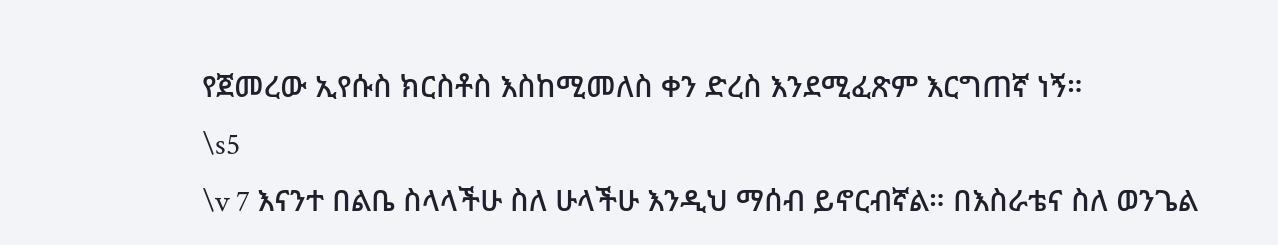የጀመረው ኢየሱስ ክርስቶስ እስከሚመለስ ቀን ድረስ እንደሚፈጽም እርግጠኛ ነኝ።
\s5
\v 7 እናንተ በልቤ ስላላችሁ ስለ ሁላችሁ እንዲህ ማሰብ ይኖርብኛል። በእስራቴና ስለ ወንጌል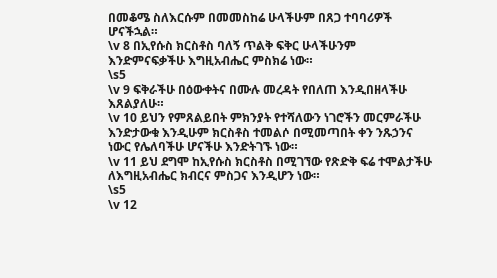በመቆሜ ስለእርሱም በመመስከሬ ሁላችሁም በጸጋ ተባባሪዎች ሆናችኋል።
\v 8 በኢየሱስ ክርስቶስ ባለኝ ጥልቅ ፍቅር ሁላችሁንም እንድምናፍቃችሁ እግዚአብሔር ምስክሬ ነው።
\s5
\v 9 ፍቅራችሁ በዕውቀትና በሙሉ መረዳት የበለጠ እንዲበዘላችሁ እጸልያለሁ።
\v 10 ይህን የምጸልይበት ምክንያት የተሻለውን ነገሮችን መርምራችሁ እንድታውቁ እንዲሁም ክርስቶስ ተመልሶ በሚመጣበት ቀን ንጹኃንና ነውር የሌለባችሁ ሆናችሁ እንድትገኙ ነው።
\v 11 ይህ ደግሞ ከኢየሱስ ክርስቶስ በሚገኘው የጽድቅ ፍሬ ተሞልታችሁ ለእግዚአብሔር ክብርና ምስጋና እንዲሆን ነው።
\s5
\v 12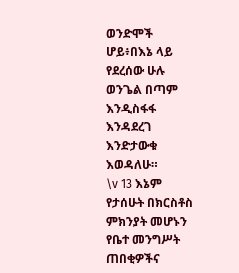ወንድሞች ሆይ፥በእኔ ላይ የደረሰው ሁሉ ወንጌል በጣም እንዲስፋፋ እንዳደረገ እንድታውቁ እወዳለሁ።
\v 13 እኔም የታሰሁት በክርስቶስ ምክንያት መሆኑን የቤተ መንግሥት ጠበቂዎችና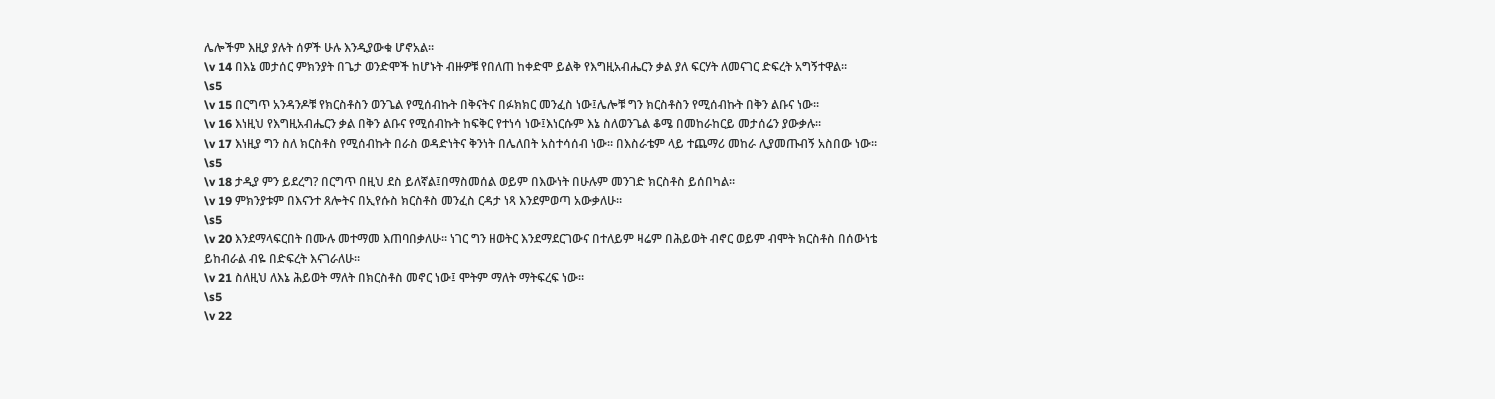ሌሎችም እዚያ ያሉት ሰዎች ሁሉ እንዲያውቁ ሆኖአል።
\v 14 በእኔ መታሰር ምክንያት በጌታ ወንድሞች ከሆኑት ብዙዎቹ የበለጠ ከቀድሞ ይልቅ የእግዚአብሔርን ቃል ያለ ፍርሃት ለመናገር ድፍረት አግኝተዋል።
\s5
\v 15 በርግጥ አንዳንዶቹ የክርስቶስን ወንጌል የሚሰብኩት በቅናትና በፉክክር መንፈስ ነው፤ሌሎቹ ግን ክርስቶስን የሚሰብኩት በቅን ልቡና ነው።
\v 16 እነዚህ የእግዚአብሔርን ቃል በቅን ልቡና የሚሰብኩት ከፍቅር የተነሳ ነው፤እነርሱም እኔ ስለወንጌል ቆሜ በመከራከርይ መታሰሬን ያውቃሉ።
\v 17 እነዚያ ግን ስለ ክርስቶስ የሚሰብኩት በራስ ወዳድነትና ቅንነት በሌለበት አስተሳሰብ ነው። በእስራቴም ላይ ተጨማሪ መከራ ሊያመጡብኝ አስበው ነው።
\s5
\v 18 ታዲያ ምን ይደረግ? በርግጥ በዚህ ደስ ይለኛል፤በማስመሰል ወይም በእውነት በሁሉም መንገድ ክርስቶስ ይሰበካል።
\v 19 ምክንያቱም በእናንተ ጸሎትና በኢየሱስ ክርስቶስ መንፈስ ርዳታ ነጻ እንደምወጣ አውቃለሁ።
\s5
\v 20 እንደማላፍርበት በሙሉ መተማመ እጠባበቃለሁ። ነገር ግን ዘወትር እንደማደርገውና በተለይም ዛሬም በሕይወት ብኖር ወይም ብሞት ክርስቶስ በሰውነቴ ይከብራል ብዬ በድፍረት እናገራለሁ።
\v 21 ስለዚህ ለእኔ ሕይወት ማለት በክርስቶስ መኖር ነው፤ ሞትም ማለት ማትፍረፍ ነው።
\s5
\v 22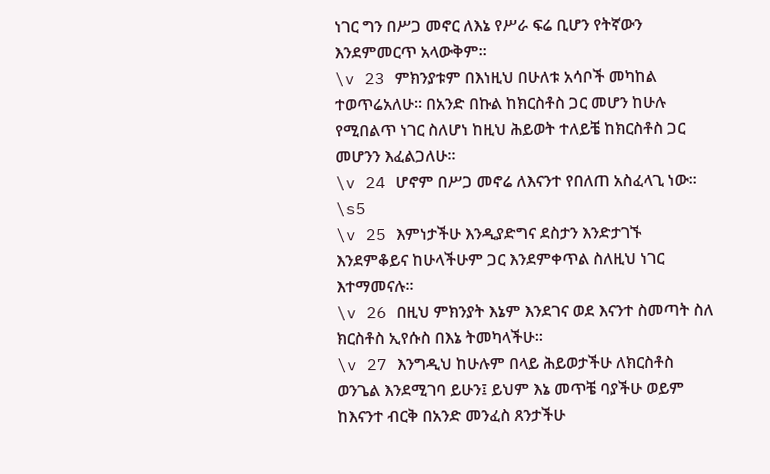ነገር ግን በሥጋ መኖር ለእኔ የሥራ ፍሬ ቢሆን የትኛውን እንደምመርጥ አላውቅም።
\v 23 ምክንያቱም በእነዚህ በሁለቱ አሳቦች መካከል ተወጥሬአለሁ። በአንድ በኩል ከክርስቶስ ጋር መሆን ከሁሉ የሚበልጥ ነገር ስለሆነ ከዚህ ሕይወት ተለይቼ ከክርስቶስ ጋር መሆንን እፈልጋለሁ።
\v 24 ሆኖም በሥጋ መኖሬ ለእናንተ የበለጠ አስፈላጊ ነው።
\s5
\v 25 እምነታችሁ እንዲያድግና ደስታን እንድታገኙ እንደምቆይና ከሁላችሁም ጋር እንደምቀጥል ስለዚህ ነገር እተማመናሉ።
\v 26 በዚህ ምክንያት እኔም እንደገና ወደ እናንተ ስመጣት ስለ ክርስቶስ ኢየሱስ በእኔ ትመካላችሁ።
\v 27 እንግዲህ ከሁሉም በላይ ሕይወታችሁ ለክርስቶስ ወንጌል እንደሚገባ ይሁን፤ ይህም እኔ መጥቼ ባያችሁ ወይም ከእናንተ ብርቅ በአንድ መንፈስ ጸንታችሁ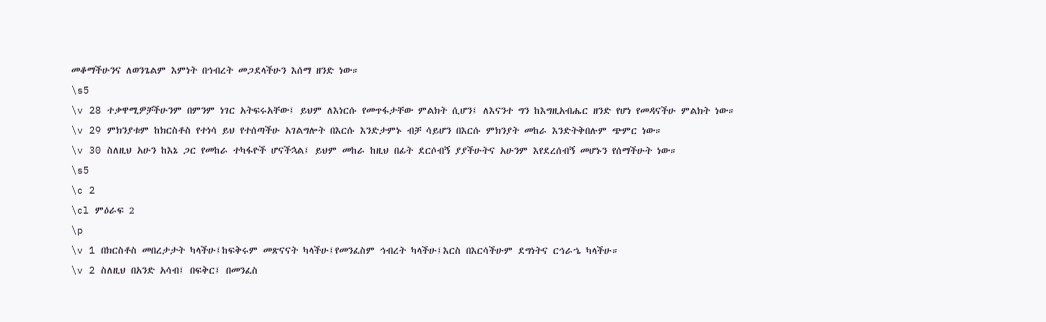መቆማችሁንና ለወንጌልም እምነት በኅብረት መጋደላችሁን እሰማ ዘንድ ነው።
\s5
\v 28 ተቃዋሚዎቻችሁንም በምንም ነገር አትፍሩአቸው፤ ይህም ለእነርሱ የመጥፋታቸው ምልክት ሲሆን፤ ለእናንተ ግን ከእግዚአብሔር ዘንድ የሆነ የመዳናችሁ ምልክት ነው።
\v 29 ምክንያቱም ከክርስቶስ የተነሳ ይህ የተሰጣችሁ አገልግሎት በእርሱ እንድታምኑ ብቻ ሳይሆን በእርሱ ምክንያት መከራ እንድትቅበሉም ጭምር ነው።
\v 30 ስለዚህ አሁን ከእኔ ጋር የመከራ ተካፋዮች ሆናችኋል፤ ይህም መከራ ከዚህ በፊት ደርሶብኝ ያያችሁትና አሁንም እየደረሰብኝ መሆኑን የሰማችሁት ነው።
\s5
\c 2
\cl ምዕራፍ 2
\p
\v 1 በክርስቶስ መበረታታት ካላችሁ፤ከፍቅሩም መጽናናት ካላችሁ፤የመንፈስም ኅብረት ካላችሁ፤እርስ በእርሳችሁም ደግነትና ርኅራኄ ካላችሁ።
\v 2 ስለዚህ በአንድ አሳብ፤ በፍቅር፤ በመንፈስ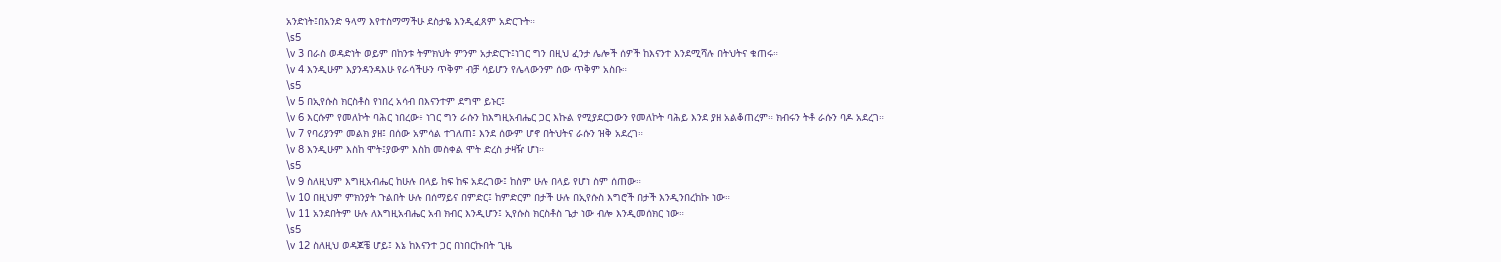አንድነት፤በአንድ ዓላማ እየተስማማችሁ ደስታዬ እንዲፈጸም አድርጉት።
\s5
\v 3 በራስ ወዳድነት ወይም በከንቱ ትምክህት ምንም አታድርጉ፤ነገር ግን በዚህ ፈንታ ሌሎች ሰዎች ከእናንተ እንደሚሻሉ በትህትና ቁጠሩ።
\v 4 እንዲሁም እያንዳንዳእሁ የራሳችሁን ጥቅም ብቻ ሳይሆን የሌላውንም ሰው ጥቅም አስቡ።
\s5
\v 5 በኢየሱስ ክርስቶስ የነበረ አሳብ በእናንተም ደግሞ ይኑር፤
\v 6 እርሱም የመለኮት ባሕር ነበረው፥ ነገር ግን ራሱን ከእግዚአብሔር ጋር እኩል የሚያደርጋውን የመለኮት ባሕይ እንደ ያዘ አልቆጠረም። ክብሩን ትቶ ራሱን ባዶ አደረገ።
\v 7 የባሪያንም መልክ ያዘ፤ በሰው አምሳል ተገለጠ፤ እንደ ሰውም ሆኖ በትህትና ራሱን ዝቅ አደረገ።
\v 8 እንዲሁም እስከ ሞት፤ያውም እስከ መስቀል ሞት ድረስ ታዛዥ ሆነ።
\s5
\v 9 ስለዚህም እግዚአብሔር ከሁሉ በላይ ከፍ ከፍ አደረገው፤ ከስም ሁሉ በላይ የሆነ ስም ሰጠው።
\v 10 በዚህም ምክንያት ጉልበት ሁሉ በሰማይና በምድር፤ ከምድርም በታች ሁሉ በኢየሱስ እግሮች በታች እንዲንበረከኩ ነው።
\v 11 አንደበትም ሁሉ ለእግዚአብሔር አብ ክብር እንዲሆን፤ ኢየሱስ ክርስቶስ ጌታ ነው ብሎ እንዲመሰክር ነው።
\s5
\v 12 ስለዚህ ወዳጆቼ ሆይ፤ እኔ ከእናንተ ጋር በነበርኩበት ጊዜ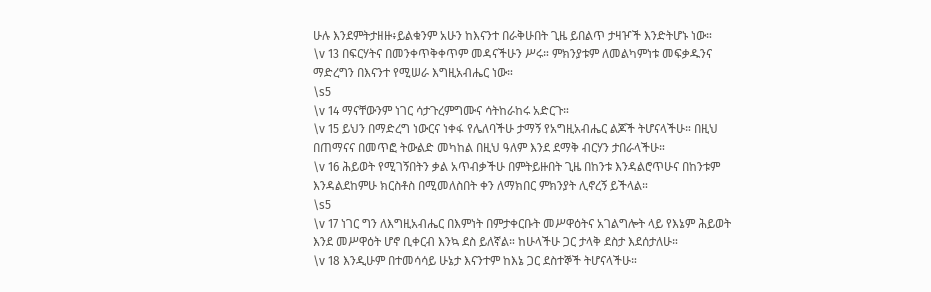ሁሉ እንደምትታዘዙ፥ይልቁንም አሁን ከእናንተ በራቅሁበት ጊዜ ይበልጥ ታዛዦች እንድትሆኑ ነው።
\v 13 በፍርሃትና በመንቀጥቅቀጥም መዳናችሁን ሥሩ። ምክንያቱም ለመልካምነቱ መፍቃዱንና ማድረግን በእናንተ የሚሠራ እግዚአብሔር ነው።
\s5
\v 14 ማናቸውንም ነገር ሳታጉረምግሙና ሳትከራከሩ አድርጉ።
\v 15 ይህን በማድረግ ነውርና ነቀፋ የሌለባችሁ ታማኝ የአግዚአብሔር ልጆች ትሆናላችሁ። በዚህ በጠማናና በመጥፎ ትውልድ መካከል በዚህ ዓለም እንደ ደማቅ ብርሃን ታበራላችሁ።
\v 16 ሕይወት የሚገኝበትን ቃል አጥብቃችሁ በምትይዙበት ጊዜ በከንቱ እንዳልሮጥሁና በከንቱም እንዳልደከምሁ ክርስቶስ በሚመለስበት ቀን ለማክበር ምክንያት ሊኖረኝ ይችላል።
\s5
\v 17 ነገር ግን ለእግዚአብሔር በእምነት በምታቀርቡት መሥዋዕትና አገልግሎት ላይ የእኔም ሕይወት እንደ መሥዋዕት ሆኖ ቢቀርብ እንኳ ደስ ይለኛል። ከሁላችሁ ጋር ታላቅ ደስታ እደሰታለሁ።
\v 18 እንዲሁም በተመሳሳይ ሁኔታ እናንተም ከእኔ ጋር ደስተኞች ትሆናላችሁ።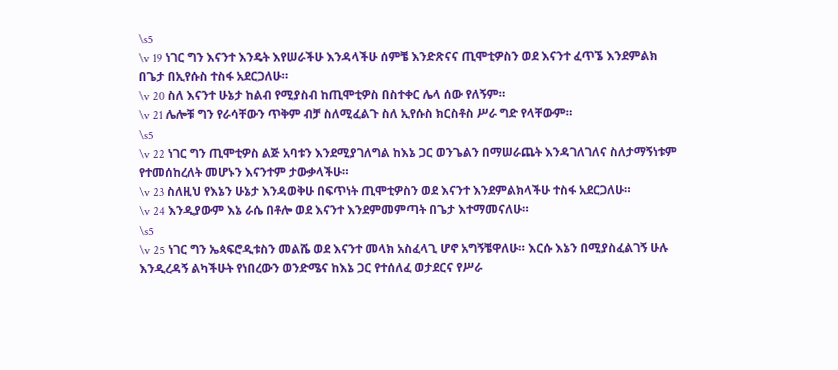\s5
\v 19 ነገር ግን እናንተ እንዴት እየሠራችሁ እንዳላችሁ ሰምቼ እንድጽናና ጢሞቲዎስን ወደ እናንተ ፈጥኜ እንደምልክ በጌታ በኢየሱስ ተስፋ አደርጋለሁ።
\v 20 ስለ እናንተ ሁኔታ ከልብ የሚያስብ ከጢሞቲዎስ በስተቀር ሌላ ሰው የለኝም።
\v 21 ሌሎቹ ግን የራሳቸውን ጥቅም ብቻ ስለሚፈልጉ ስለ ኢየሱስ ክርስቶስ ሥራ ግድ የላቸውም።
\s5
\v 22 ነገር ግን ጢሞቲዎስ ልጅ አባቱን እንደሚያገለግል ከእኔ ጋር ወንጌልን በማሠራጨት እንዳገለገለና ስለታማኝነቱም የተመሰከረለት መሆኑን እናንተም ታውቃላችሁ።
\v 23 ስለዚህ የእኔን ሁኔታ እንዳወቅሁ በፍጥነት ጢሞቲዎስን ወደ እናንተ እንደምልክላችሁ ተስፋ አደርጋለሁ።
\v 24 እንዲያውም እኔ ራሴ በቶሎ ወደ እናንተ እንደምመምጣት በጌታ እተማመናለሁ።
\s5
\v 25 ነገር ግን ኤጳፍሮዲቱስን መልሼ ወደ እናንተ መላክ አስፈላጊ ሆኖ አግኝቼዋለሁ። እርሱ እኔን በሚያስፈልገኝ ሁሉ እንዲረዳኝ ልካችሁት የነበረውን ወንድሜና ከእኔ ጋር የተሰለፈ ወታደርና የሥራ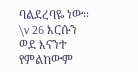ባልደረባዬ ነው።
\v 26 እርሱን ወደ እናንተ የምልከውም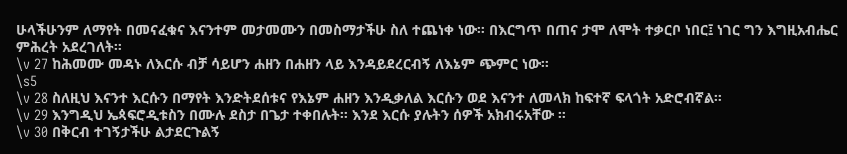ሁላችሁንም ለማየት በመናፈቁና እናንተም መታመሙን በመስማታችሁ ስለ ተጨነቀ ነው። በእርግጥ በጠና ታሞ ለሞት ተቃርቦ ነበር፤ ነገር ግን እግዚአብሔር ምሕረት አደረገለት።
\v 27 ከሕመሙ መዳኑ ለእርሱ ብቻ ሳይሆን ሐዘን በሐዘን ላይ እንዳይደረርብኝ ለእኔም ጭምር ነው።
\s5
\v 28 ስለዚህ እናንተ እርሱን በማየት እንድትደሰቱና የእኔም ሐዘን እንዲቃለል እርሱን ወደ እናንተ ለመላክ ከፍተኛ ፍላጎት አድሮብኛል።
\v 29 እንግዲህ ኤጳፍሮዲቱስን በሙሉ ደስታ በጌታ ተቀበሉት። እንደ እርሱ ያሉትን ሰዎች አክብሩአቸው ።
\v 30 በቅርብ ተገኝታችሁ ልታደርጉልኝ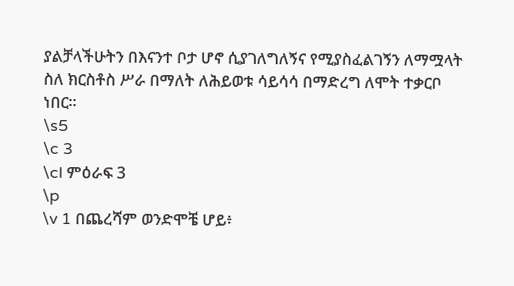ያልቻላችሁትን በእናንተ ቦታ ሆኖ ሲያገለግለኝና የሚያስፈልገኝን ለማሟላት ስለ ክርስቶስ ሥራ በማለት ለሕይወቱ ሳይሳሳ በማድረግ ለሞት ተቃርቦ ነበር።
\s5
\c 3
\cl ምዕራፍ 3
\p
\v 1 በጨረሻም ወንድሞቼ ሆይ፥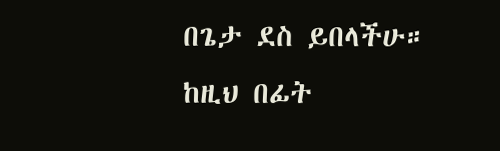በጌታ ደስ ይበላችሁ። ከዚህ በፊት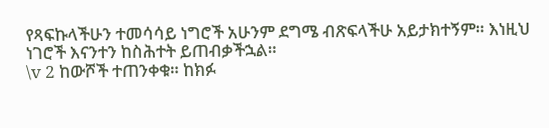የጻፍኩላችሁን ተመሳሳይ ነግሮች አሁንም ደግሜ ብጽፍላችሁ አይታክተኝም። እነዚህ ነገሮች እናንተን ከስሕተት ይጠብቃችኋል።
\v 2 ከውሾች ተጠንቀቁ። ከክፉ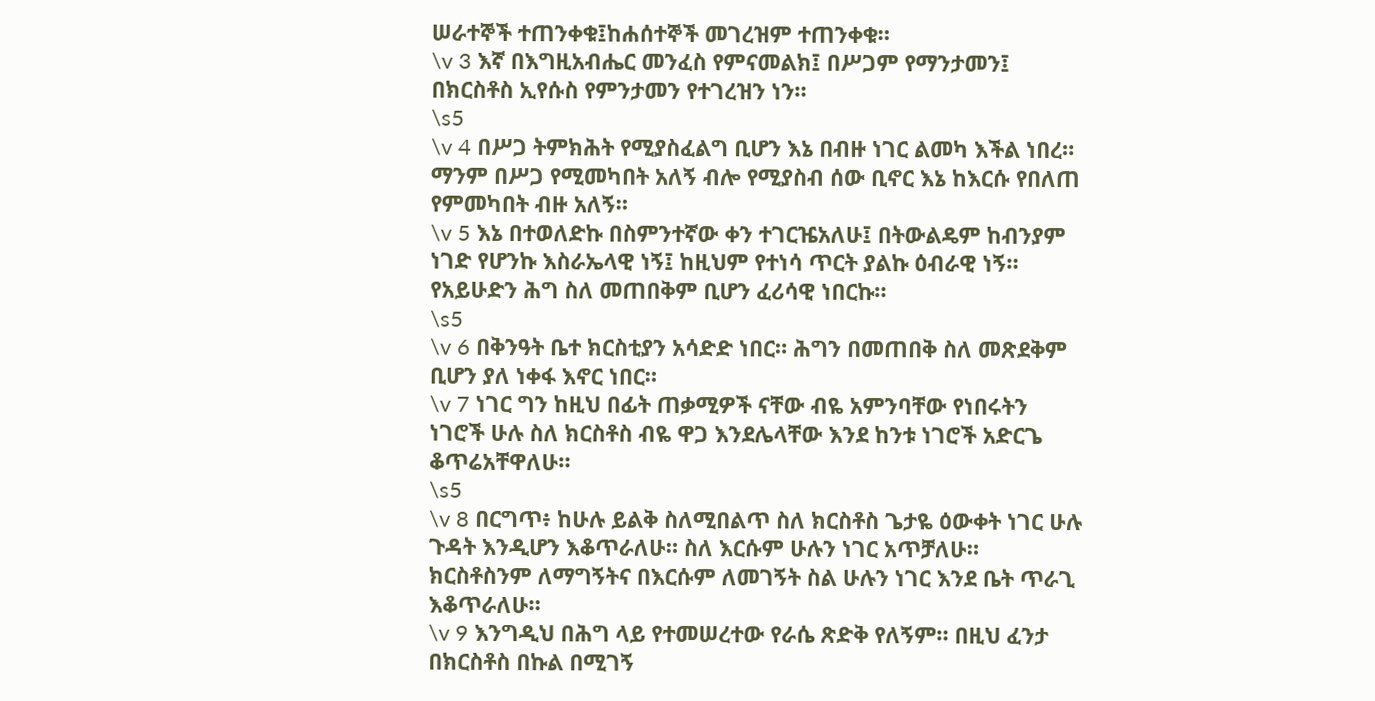ሠራተኞች ተጠንቀቁ፤ከሐሰተኞች መገረዝም ተጠንቀቁ።
\v 3 እኛ በእግዚአብሔር መንፈስ የምናመልክ፤ በሥጋም የማንታመን፤ በክርስቶስ ኢየሱስ የምንታመን የተገረዝን ነን።
\s5
\v 4 በሥጋ ትምክሕት የሚያስፈልግ ቢሆን እኔ በብዙ ነገር ልመካ እችል ነበረ። ማንም በሥጋ የሚመካበት አለኝ ብሎ የሚያስብ ሰው ቢኖር እኔ ከእርሱ የበለጠ የምመካበት ብዙ አለኝ።
\v 5 እኔ በተወለድኩ በስምንተኛው ቀን ተገርዤአለሁ፤ በትውልዴም ከብንያም ነገድ የሆንኩ እስራኤላዊ ነኝ፤ ከዚህም የተነሳ ጥርት ያልኩ ዕብራዊ ነኝ። የአይሁድን ሕግ ስለ መጠበቅም ቢሆን ፈሪሳዊ ነበርኩ።
\s5
\v 6 በቅንዓት ቤተ ክርስቲያን አሳድድ ነበር። ሕግን በመጠበቅ ስለ መጽደቅም ቢሆን ያለ ነቀፋ እኖር ነበር።
\v 7 ነገር ግን ከዚህ በፊት ጠቃሚዎች ናቸው ብዬ አምንባቸው የነበሩትን ነገሮች ሁሉ ስለ ክርስቶስ ብዬ ዋጋ እንደሌላቸው እንደ ከንቱ ነገሮች አድርጌ ቆጥሬአቸዋለሁ።
\s5
\v 8 በርግጥ፥ ከሁሉ ይልቅ ስለሚበልጥ ስለ ክርስቶስ ጌታዬ ዕውቀት ነገር ሁሉ ጉዳት እንዲሆን እቆጥራለሁ። ስለ እርሱም ሁሉን ነገር አጥቻለሁ። ክርስቶስንም ለማግኝትና በእርሱም ለመገኝት ስል ሁሉን ነገር እንደ ቤት ጥራጊ እቆጥራለሁ።
\v 9 እንግዲህ በሕግ ላይ የተመሠረተው የራሴ ጽድቅ የለኝም። በዚህ ፈንታ በክርስቶስ በኩል በሚገኝ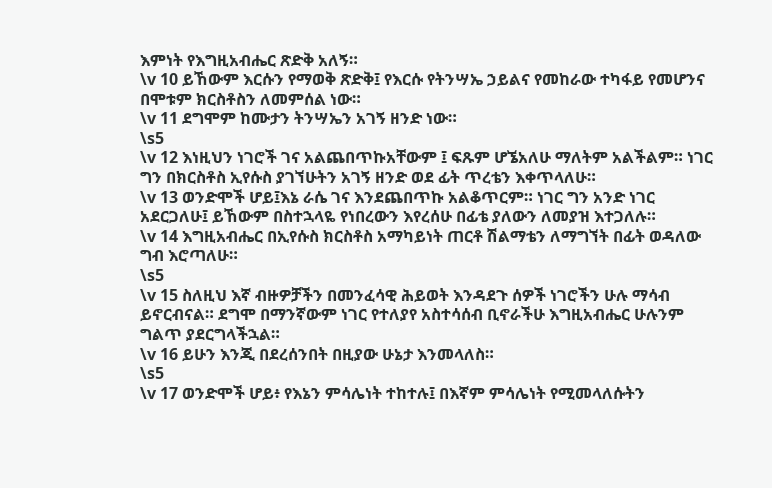እምነት የእግዚአብሔር ጽድቅ አለኝ።
\v 10 ይኸውም እርሱን የማወቅ ጽድቅ፤ የእርሱ የትንሣኤ ኃይልና የመከራው ተካፋይ የመሆንና በሞቱም ክርስቶስን ለመምሰል ነው።
\v 11 ደግሞም ከሙታን ትንሣኤን አገኝ ዘንድ ነው።
\s5
\v 12 እነዚህን ነገሮች ገና አልጨበጥኩአቸውም ፤ ፍጹም ሆኜአለሁ ማለትም አልችልም። ነገር ግን በክርስቶስ ኢየሱስ ያገኘሁትን አገኝ ዘንድ ወደ ፊት ጥረቴን እቀጥላለሁ።
\v 13 ወንድሞች ሆይ፤እኔ ራሴ ገና እንደጨበጥኩ አልቆጥርም። ነገር ግን አንድ ነገር አደርጋለሁ፤ ይኸውም በስተኋላዬ የነበረውን እየረሰሁ በፊቴ ያለውን ለመያዝ እተጋለሉ።
\v 14 እግዚአብሔር በኢየሱስ ክርስቶስ አማካይነት ጠርቶ ሽልማቴን ለማግኘት በፊት ወዳለው ግብ እሮጣለሁ።
\s5
\v 15 ስለዚህ እኛ ብዙዎቻችን በመንፈሳዊ ሕይወት እንዳደጉ ሰዎች ነገሮችን ሁሉ ማሳብ ይኖርብናል። ደግሞ በማንኛውም ነገር የተለያየ አስተሳሰብ ቢኖራችሁ እግዚአብሔር ሁሉንም ግልጥ ያደርግላችኋል።
\v 16 ይሁን እንጂ በደረሰንበት በዚያው ሁኔታ እንመላለስ።
\s5
\v 17 ወንድሞች ሆይ፥ የእኔን ምሳሌነት ተከተሉ፤ በእኛም ምሳሌነት የሚመላለሱትን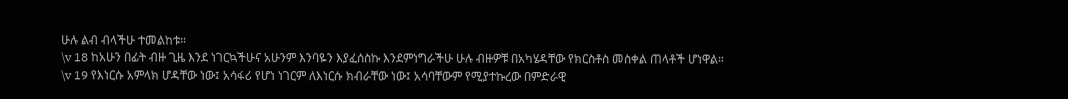ሁሉ ልብ ብላችሁ ተመልከቱ።
\v 18 ከአሁን በፊት ብዙ ጊዜ እንደ ነገርኳችሁና አሁንም እንባዬን እያፈሰስኩ እንደምነግራችሁ ሁሉ ብዙዎቹ በአካሄዳቸው የክርስቶስ መስቀል ጠላቶች ሆነዋል።
\v 19 የእነርሱ አምላክ ሆዳቸው ነው፤ አሳፋሪ የሆነ ነገርም ለእነርሱ ክብራቸው ነው፤ አሳባቸውም የሚያተኩረው በምድራዊ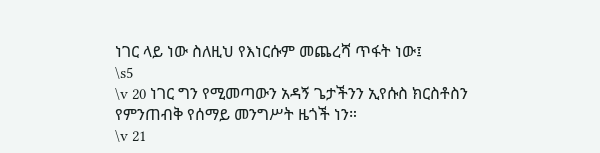ነገር ላይ ነው ስለዚህ የእነርሱም መጨረሻ ጥፋት ነው፤
\s5
\v 20 ነገር ግን የሚመጣውን አዳኝ ጌታችንን ኢየሱስ ክርስቶስን የምንጠብቅ የሰማይ መንግሥት ዜጎች ነን።
\v 21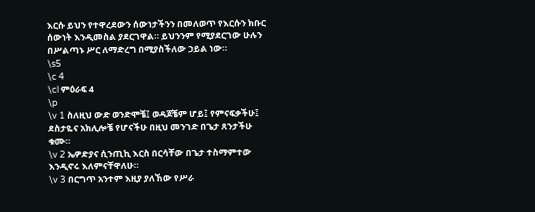እርሱ ይህን የተዋረደውን ሰውነታችንን በመለወጥ የእርሱን ክቡር ሰውነት እንዲመስል ያደርገዋል። ይህንንም የሚያደርገው ሁሉን በሥልጣኑ ሥር ለማድረግ በሚያስችለው ኃይል ነው።
\s5
\c 4
\cl ምዕራፍ 4
\p
\v 1 ስለዚህ ውድ ወንድሞቼ፤ ወዳጆቼም ሆይ፤ የምናፍቃችሁ፤ ደስታዬና አክሊሎቼ የሆናችሁ በዚህ መንገድ በጌታ ጸንታችሁ ቁሙ።
\v 2 ኤዎድያና ሲንጢኪ እርስ በርሳቸው በጌታ ተስማምተው እንዲኖሩ እለምናቸዋለሁ።
\v 3 በርግጥ አንተም እዚያ ያለኸው የሥራ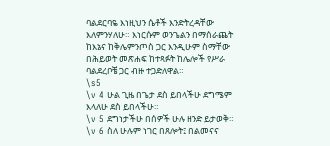ባልደርባዬ እነዚህን ሴቶች እንድትረዳቸው እለምንሃለሁ። እነርሱም ወንጌልን በማሰራጨት ከእኔና ከቅሌምንጦስ ጋር እንዲሁም ስማቸው በሕይወት መጽሐፍ ከተጻፉት ከሌሎች የሥራ ባልደረቦቼ ጋር ብዙ ተጋድለዋል።
\s5
\v 4 ሁል ጊዜ በጌታ ደስ ይበላችሁ ደግሜም እላለሁ ደስ ይበላችሁ።
\v 5 ደግነታችሁ በሰዎች ሁሉ ዘንድ ይታወቅ።
\v 6 ስለ ሁሉም ነገር በጸሎት፤ በልመናና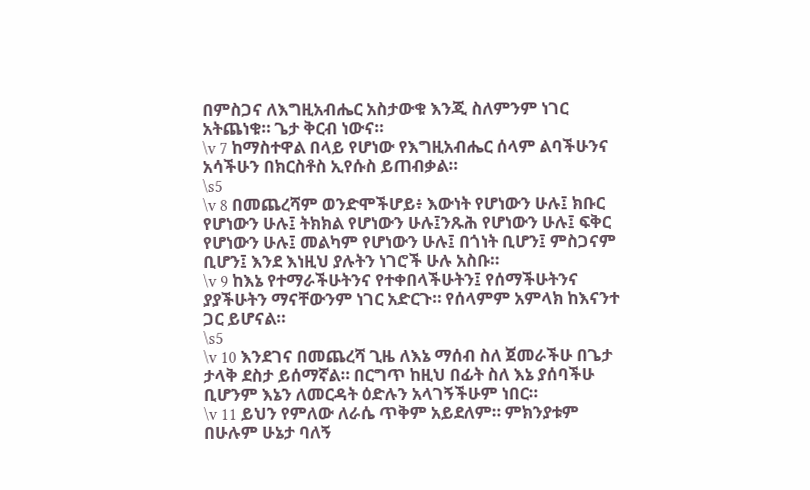በምስጋና ለእግዚአብሔር አስታውቁ እንጂ ስለምንም ነገር አትጨነቁ። ጌታ ቅርብ ነውና።
\v 7 ከማስተዋል በላይ የሆነው የእግዚአብሔር ሰላም ልባችሁንና አሳችሁን በክርስቶስ ኢየሱስ ይጠብቃል።
\s5
\v 8 በመጨረሻም ወንድሞችሆይ፥ እውነት የሆነውን ሁሉ፤ ክቡር የሆነውን ሁሉ፤ ትክክል የሆነውን ሁሉ፤ንጹሕ የሆነውን ሁሉ፤ ፍቅር የሆነውን ሁሉ፤ መልካም የሆነውን ሁሉ፤ በጎነት ቢሆን፤ ምስጋናም ቢሆን፤ እንደ እነዚህ ያሉትን ነገሮች ሁሉ አስቡ።
\v 9 ከእኔ የተማራችሁትንና የተቀበላችሁትን፤ የሰማችሁትንና ያያችሁትን ማናቸውንም ነገር አድርጉ። የሰላምም አምላክ ከእናንተ ጋር ይሆናል።
\s5
\v 10 እንደገና በመጨረሻ ጊዜ ለእኔ ማሰብ ስለ ጀመራችሁ በጌታ ታላቅ ደስታ ይሰማኛል። በርግጥ ከዚህ በፊት ስለ እኔ ያሰባችሁ ቢሆንም እኔን ለመርዳት ዕድሉን አላገኝችሁም ነበር።
\v 11 ይህን የምለው ለራሴ ጥቅም አይደለም። ምክንያቱም በሁሉም ሁኔታ ባለኝ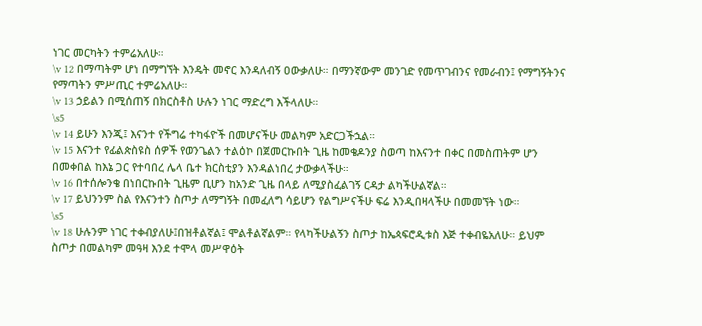ነገር መርካትን ተምሬአለሁ።
\v 12 በማጣትም ሆነ በማግኘት እንዴት መኖር እንዳለብኝ ዐውቃለሁ። በማንኛውም መንገድ የመጥገብንና የመራብን፤ የማግኝትንና የማጣትን ምሥጢር ተምሬአለሁ።
\v 13 ኃይልን በሚሰጠኝ በክርስቶስ ሁሉን ነገር ማድረግ እችላለሁ።
\s5
\v 14 ይሁን እንጂ፤ እናንተ የችግሬ ተካፋዮች በመሆናችሁ መልካም አድርጋችኋል።
\v 15 እናንተ የፊልጵስዩስ ሰዎች የወንጌልን ተልዕኮ በጀመርኩበት ጊዜ ከመቄዶንያ ስወጣ ከእናንተ በቀር በመስጠትም ሆን በመቀበል ከእኔ ጋር የተባበረ ሌላ ቤተ ክርስቲያን እንዳልነበረ ታውቃላችሁ።
\v 16 በተሰሎንቄ በነበርኩበት ጊዜም ቢሆን ከአንድ ጊዜ በላይ ለሚያስፈልገኝ ርዳታ ልካችሁልኛል።
\v 17 ይህንንም ስል የእናንተን ስጦታ ለማግኝት በመፈለግ ሳይሆን የልግሥናችሁ ፍሬ እንዲበዛላችሁ በመመኘት ነው።
\s5
\v 18 ሁሉንም ነገር ተቀብያለሁ፤በዝቶልኛል፤ ሞልቶልኛልም። የላካችሁልኝን ስጦታ ከኤጳፍሮዲቱስ እጅ ተቀብዬአለሁ። ይህም ስጦታ በመልካም መዓዛ እንደ ተሞላ መሥዋዕት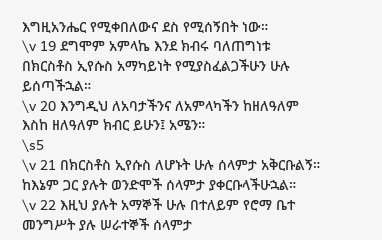እግዚአንሔር የሚቀበለውና ደስ የሚሰኝበት ነው።
\v 19 ደግሞም አምላኬ እንደ ክብሩ ባለጠግነቱ በክርስቶስ ኢየሱስ አማካይነት የሚያስፈልጋችሁን ሁሉ ይሰጣችኋል።
\v 20 እንግዲህ ለአባታችንና ለአምላካችን ከዘለዓለም እስከ ዘለዓለም ክብር ይሁን፤ አሜን።
\s5
\v 21 በክርስቶስ ኢየሱስ ለሆኑት ሁሉ ሰላምታ አቅርቡልኝ። ከእኔም ጋር ያሉት ወንድሞች ሰላምታ ያቀርቡላችሁኋል።
\v 22 እዚህ ያሉት አማኞች ሁሉ በተለይም የሮማ ቤተ መንግሥት ያሉ ሠራተኞች ሰላምታ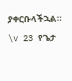ያቀርቡላችኋል።
\v 23 የጌታ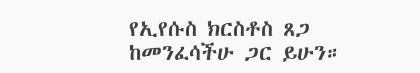የኢየሱስ ክርስቶስ ጸጋ ከመንፈሳችሁ ጋር ይሁን።